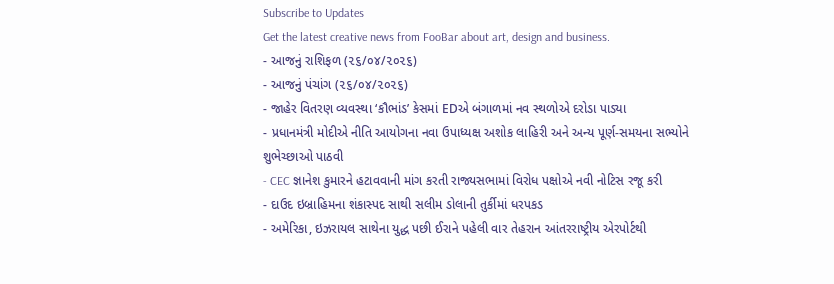Subscribe to Updates
Get the latest creative news from FooBar about art, design and business.
- આજનું રાશિફળ (૨૬/૦૪/૨૦૨૬)
- આજનું પંચાંગ (૨૬/૦૪/૨૦૨૬)
- જાહેર વિતરણ વ્યવસ્થા ‘કૌભાંડ’ કેસમાં EDએ બંગાળમાં નવ સ્થળોએ દરોડા પાડ્યા
- પ્રધાનમંત્રી મોદીએ નીતિ આયોગના નવા ઉપાધ્યક્ષ અશોક લાહિરી અને અન્ય પૂર્ણ-સમયના સભ્યોને શુભેચ્છાઓ પાઠવી
- CEC જ્ઞાનેશ કુમારને હટાવવાની માંગ કરતી રાજ્યસભામાં વિરોધ પક્ષોએ નવી નોટિસ રજૂ કરી
- દાઉદ ઇબ્રાહિમના શંકાસ્પદ સાથી સલીમ ડોલાની તુર્કીમાં ધરપકડ
- અમેરિકા, ઇઝરાયલ સાથેના યુદ્ધ પછી ઈરાને પહેલી વાર તેહરાન આંતરરાષ્ટ્રીય એરપોર્ટથી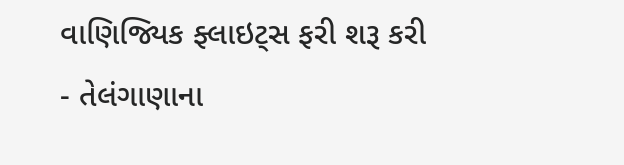વાણિજ્યિક ફ્લાઇટ્સ ફરી શરૂ કરી
- તેલંગાણાના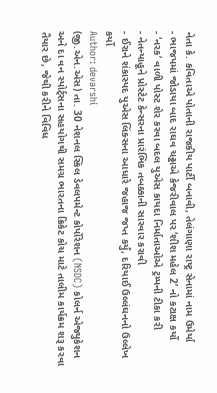નેતા કે. કવિતાએ પોતાની રાજકીય પાર્ટી બનાવી, તેલંગાણા રાષ્ટ્ર સેનામાં નામ ઉમેર્યા
- ભાજપમાં જોડાયા બાદ રાઘવ ચઢ્ઢાએ કેજરીવાલ પર ‘શીશ મહેલ 2’ નો કટાક્ષ કર્યો
- ‘નરક’ વાળી પોસ્ટ શેર કરવા બદલ યુએસ કાયદા નિર્માતાઓએ ટ્રમ્પની ટીકા કરી
- નેતન્યાહૂને પ્રોસ્ટેટ કેન્સરના પ્રારંભિક તબક્કાની સારવાર કરાવી
- ઈરાને શંકાસ્પદ યુએસ લિંક્સના આધારે જહાજ જપ્ત કર્યું, દરિયાઈ ઉલ્લંઘનનો ઉલ્લેખ કર્યો
Author: devarshi
(જી.એન.એસ) તા. 30 નેશનલ સ્કિલ ડેવલપમેન્ટ કોર્પોરેશન (NSDC) કોલર્ન એજ્યુકેશન અને દા વન સ્પોર્ટ્સના સહયોગથી સમગ્ર ભારતના ક્રિકેટ કોચ માટે તાલીમ કાર્યક્રમ શરૂ કરવા તૈયાર છે, જેથી કરીને વિવિધ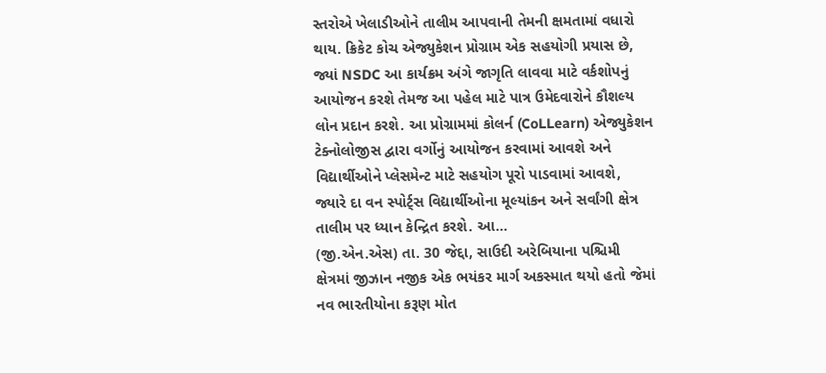સ્તરોએ ખેલાડીઓને તાલીમ આપવાની તેમની ક્ષમતામાં વધારો થાય. ક્રિકેટ કોચ એજ્યુકેશન પ્રોગ્રામ એક સહયોગી પ્રયાસ છે, જ્યાં NSDC આ કાર્યક્રમ અંગે જાગૃતિ લાવવા માટે વર્કશોપનું આયોજન કરશે તેમજ આ પહેલ માટે પાત્ર ઉમેદવારોને કૌશલ્ય લોન પ્રદાન કરશે. આ પ્રોગ્રામમાં કોલર્ન (CoLLearn) એજ્યુકેશન ટેક્નોલોજીસ દ્વારા વર્ગોનું આયોજન કરવામાં આવશે અને વિદ્યાર્થીઓને પ્લેસમેન્ટ માટે સહયોગ પૂરો પાડવામાં આવશે, જ્યારે દા વન સ્પોર્ટ્સ વિદ્યાર્થીઓના મૂલ્યાંકન અને સર્વાંગી ક્ષેત્ર તાલીમ પર ધ્યાન કેન્દ્રિત કરશે. આ…
(જી.એન.એસ) તા. 30 જેદ્દા, સાઉદી અરેબિયાના પશ્ચિમી ક્ષેત્રમાં જીઝાન નજીક એક ભયંકર માર્ગ અકસ્માત થયો હતો જેમાં નવ ભારતીયોના કરૂણ મોત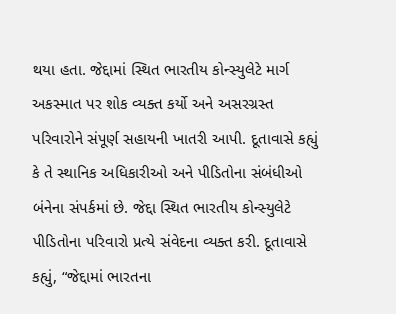થયા હતા. જેદ્દામાં સ્થિત ભારતીય કોન્સ્યુલેટે માર્ગ અકસ્માત પર શોક વ્યક્ત કર્યો અને અસરગ્રસ્ત પરિવારોને સંપૂર્ણ સહાયની ખાતરી આપી. દૂતાવાસે કહ્યું કે તે સ્થાનિક અધિકારીઓ અને પીડિતોના સંબંધીઓ બંનેના સંપર્કમાં છે. જેદ્દા સ્થિત ભારતીય કોન્સ્યુલેટે પીડિતોના પરિવારો પ્રત્યે સંવેદના વ્યક્ત કરી. દૂતાવાસે કહ્યું, “જેદ્દામાં ભારતના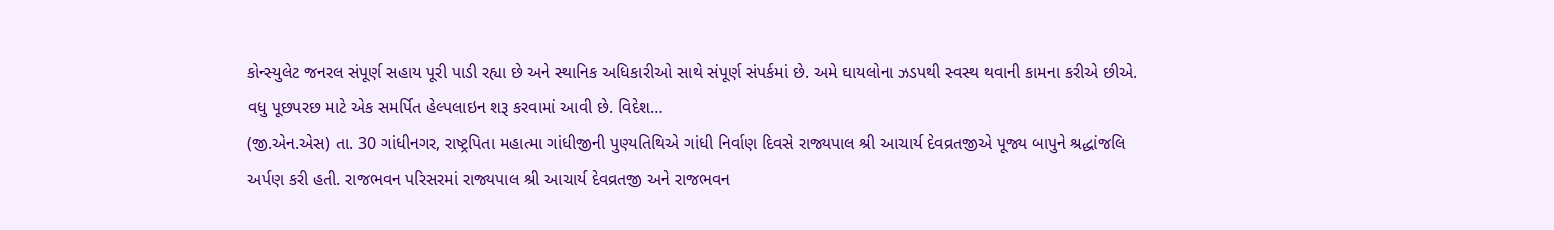કોન્સ્યુલેટ જનરલ સંપૂર્ણ સહાય પૂરી પાડી રહ્યા છે અને સ્થાનિક અધિકારીઓ સાથે સંપૂર્ણ સંપર્કમાં છે. અમે ઘાયલોના ઝડપથી સ્વસ્થ થવાની કામના કરીએ છીએ. વધુ પૂછપરછ માટે એક સમર્પિત હેલ્પલાઇન શરૂ કરવામાં આવી છે. વિદેશ…
(જી.એન.એસ) તા. 30 ગાંધીનગર, રાષ્ટ્રપિતા મહાત્મા ગાંધીજીની પુણ્યતિથિએ ગાંધી નિર્વાણ દિવસે રાજ્યપાલ શ્રી આચાર્ય દેવવ્રતજીએ પૂજ્ય બાપુને શ્રદ્ધાંજલિ અર્પણ કરી હતી. રાજભવન પરિસરમાં રાજ્યપાલ શ્રી આચાર્ય દેવવ્રતજી અને રાજભવન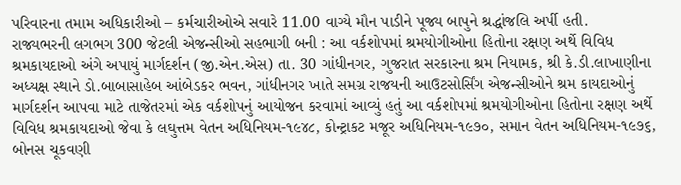પરિવારના તમામ અધિકારીઓ – કર્મચારીઓએ સવારે 11.00 વાગ્યે મૌન પાડીને પૂજ્ય બાપુને શ્રદ્ધાંજલિ અર્પી હતી.
રાજ્યભરની લગભગ 300 જેટલી એજન્સીઓ સહભાગી બની : આ વર્કશોપમાં શ્રમયોગીઓના હિતોના રક્ષણ અર્થે વિવિધ શ્રમકાયદાઓ અંગે અપાયું માર્ગદર્શન (જી.એન.એસ) તા. 30 ગાંધીનગર, ગુજરાત સરકારના શ્રમ નિયામક, શ્રી કે.ડી.લાખાણીના અધ્યક્ષ સ્થાને ડો.બાબાસાહેબ આંબેડકર ભવન, ગાંધીનગર ખાતે સમગ્ર રાજયની આઉટસોર્સિંગ એજન્સીઓને શ્રમ કાયદાઓનું માર્ગદર્શન આપવા માટે તાજેતરમાં એક વર્કશોપનું આયોજન કરવામાં આવ્યું હતું આ વર્કશોપમાં શ્રમયોગીઓના હિતોના રક્ષણ અર્થે વિવિધ શ્રમકાયદાઓ જેવા કે લઘુત્તમ વેતન અધિનિયમ-૧૯૪૮, કોન્ટ્રાકટ મજૂર અધિનિયમ-૧૯૭૦, સમાન વેતન અધિનિયમ-૧૯૭૬, બોનસ ચૂકવણી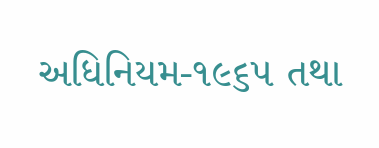અધિનિયમ-૧૯૬૫ તથા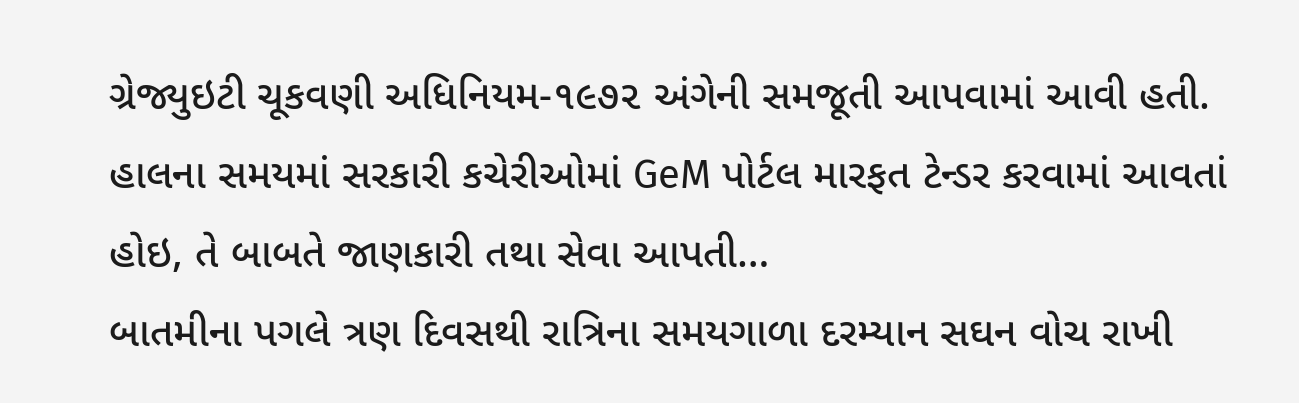ગ્રેજ્યુઇટી ચૂકવણી અધિનિયમ-૧૯૭૨ અંગેની સમજૂતી આપવામાં આવી હતી. હાલના સમયમાં સરકારી કચેરીઓમાં GeM પોર્ટલ મારફત ટેન્ડર કરવામાં આવતાં હોઇ, તે બાબતે જાણકારી તથા સેવા આપતી…
બાતમીના પગલે ત્રણ દિવસથી રાત્રિના સમયગાળા દરમ્યાન સઘન વોચ રાખી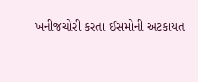ખનીજચોરી કરતા ઈસમોની અટકાયત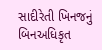સાદીરેતી ખિનજનું બિનઅધિકૃત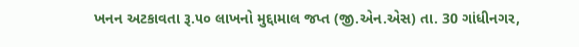ખનન અટકાવતા રૂ.૫૦ લાખનો મુદ્દામાલ જપ્ત (જી.એન.એસ) તા. 30 ગાંધીનગર,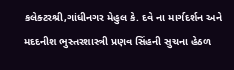કલેક્ટરશ્રી,ગાંધીનગર મેહુલ કે. દવે ના માર્ગદર્શન અને મદદનીશ ભુસ્તરશાસ્ત્રી પ્રણવ સિંહની સુચના હેઠળ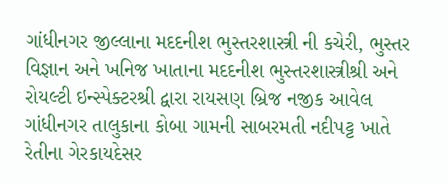ગાંધીનગર જીલ્લાના મદદનીશ ભુસ્તરશાસ્ત્રી ની કચેરી, ભુસ્તર વિજ્ઞાન અને ખનિજ ખાતાના મદદનીશ ભુસ્તરશાસ્ત્રીશ્રી અને રોયલ્ટી ઇન્સ્પેક્ટરશ્રી દ્વારા રાયસણ બ્રિજ નજીક આવેલ ગાંધીનગર તાલુકાના કોબા ગામની સાબરમતી નદીપટ્ટ ખાતે રેતીના ગેરકાયદેસર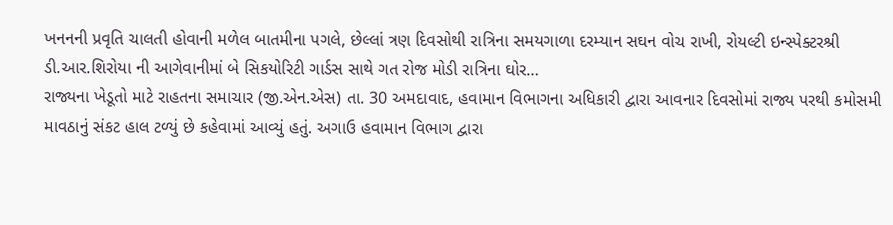ખનનની પ્રવૃતિ ચાલતી હોવાની મળેલ બાતમીના પગલે, છેલ્લાં ત્રણ દિવસોથી રાત્રિના સમયગાળા દરમ્યાન સઘન વોચ રાખી, રોયલ્ટી ઇન્સ્પેક્ટરશ્રી ડી.આર.શિરોયા ની આગેવાનીમાં બે સિકયોરિટી ગાર્ડસ સાથે ગત રોજ મોડી રાત્રિના ઘોર…
રાજ્યના ખેડૂતો માટે રાહતના સમાચાર (જી.એન.એસ) તા. 30 અમદાવાદ, હવામાન વિભાગના અધિકારી દ્વારા આવનાર દિવસોમાં રાજ્ય પરથી કમોસમી માવઠાનું સંકટ હાલ ટળ્યું છે કહેવામાં આવ્યું હતું. અગાઉ હવામાન વિભાગ દ્વારા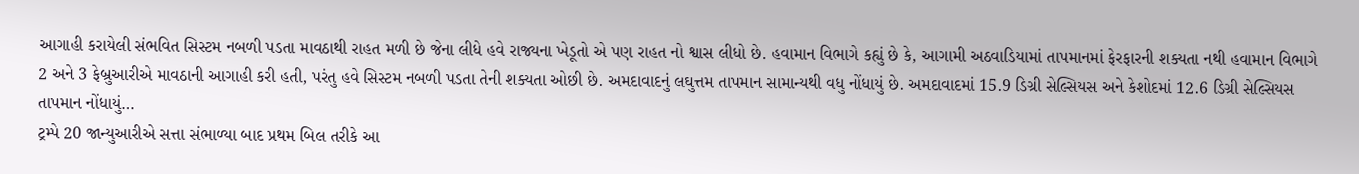આગાહી કરાયેલી સંભવિત સિસ્ટમ નબળી પડતા માવઠાથી રાહત મળી છે જેના લીધે હવે રાજ્યના ખેડૂતો એ પણ રાહત નો શ્વાસ લીધો છે. હવામાન વિભાગે કહ્યું છે કે, આગામી અઠવાડિયામાં તાપમાનમાં ફેરફારની શક્યતા નથી હવામાન વિભાગે 2 અને 3 ફેબ્રુઆરીએ માવઠાની આગાહી કરી હતી, પરંતુ હવે સિસ્ટમ નબળી પડતા તેની શક્યતા ઓછી છે. અમદાવાદનું લઘુત્તમ તાપમાન સામાન્યથી વધુ નોંધાયું છે. અમદાવાદમાં 15.9 ડિગ્રી સેલ્સિયસ અને કેશોદમાં 12.6 ડિગ્રી સેલ્સિયસ તાપમાન નોંધાયું…
ટ્રમ્પે 20 જાન્યુઆરીએ સત્તા સંભાળ્યા બાદ પ્રથમ બિલ તરીકે આ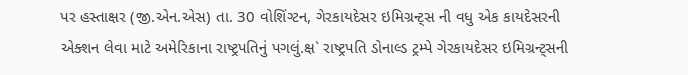પર હસ્તાક્ષર (જી.એન.એસ) તા. 30 વોશિંગ્ટન, ગેરકાયદેસર ઇમિગ્રન્ટ્સ ની વધુ એક કાયદેસરની એક્શન લેવા માટે અમેરિકાના રાષ્ટ્રપતિનું પગલું.ક્ષ` રાષ્ટ્રપતિ ડોનાલ્ડ ટ્રમ્પે ગેરકાયદેસર ઇમિગ્રન્ટ્સની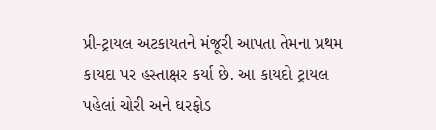પ્રી-ટ્રાયલ અટકાયતને મંજૂરી આપતા તેમના પ્રથમ કાયદા પર હસ્તાક્ષર કર્યા છે. આ કાયદો ટ્રાયલ પહેલાં ચોરી અને ઘરફોડ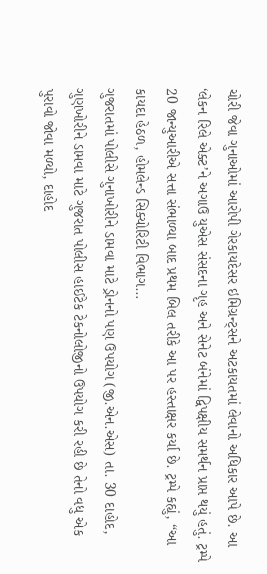ચોરી જેવા ગુનાઓમાં આરોપી ગેરકાયદેસર ઇમિગ્રન્ટ્સને અટકાયતમાં લેવાનો અધિકાર આપે છે. આ ‘લેકન રિલે એક્ટ’ને અગાઉ યુએસ સંસદના ગૃહ અને સેનેટ બંનેમાં દ્વિપક્ષીય સમર્થન પ્રાપ્ત થયું હતું. ટ્રમ્પે 20 જાન્યુઆરીએ સત્તા સંભાળ્યા બાદ પ્રથમ બિલ તરીકે આ પર હસ્તાક્ષર કર્યા છે. ટ્રમ્પે કહ્યું, “આ કાયદા હેઠળ, હોમલેન્ડ સિક્યોરિટી વિભાગ…
ગુજરાતમાં પોલીસે ગુનાખોરીને ડામવા માટે ડ્રોનનો પણ ઉપયોગ (જી.એન.એસ) તા. 30 દાહોદ, ગુણખોરીને ડામવા માટે ગુજરાત પોલીસ હાઈટેક ટેકનોલોજીનો ઉપયોગ કરી રહી છે તેનો વધુ એક પુરાવો જોવા મળ્યો, દાહોદ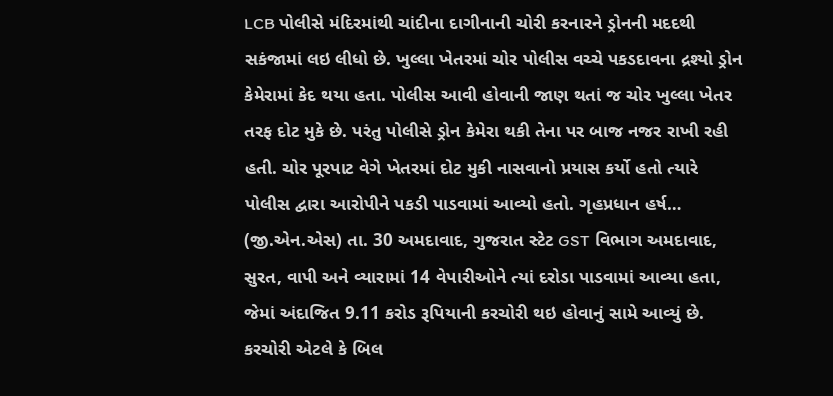LCB પોલીસે મંદિરમાંથી ચાંદીના દાગીનાની ચોરી કરનારને ડ્રોનની મદદથી સકંજામાં લઇ લીધો છે. ખુલ્લા ખેતરમાં ચોર પોલીસ વચ્ચે પકડદાવના દ્રશ્યો ડ્રોન કેમેરામાં કેદ થયા હતા. પોલીસ આવી હોવાની જાણ થતાં જ ચોર ખુલ્લા ખેતર તરફ દોટ મુકે છે. પરંતુ પોલીસે ડ્રોન કેમેરા થકી તેના પર બાજ નજર રાખી રહી હતી. ચોર પૂરપાટ વેગે ખેતરમાં દોટ મુકી નાસવાનો પ્રયાસ કર્યો હતો ત્યારે પોલીસ દ્વારા આરોપીને પકડી પાડવામાં આવ્યો હતો. ગૃહપ્રધાન હર્ષ…
(જી.એન.એસ) તા. 30 અમદાવાદ, ગુજરાત સ્ટેટ GST વિભાગ અમદાવાદ, સુરત, વાપી અને વ્યારામાં 14 વેપારીઓને ત્યાં દરોડા પાડવામાં આવ્યા હતા, જેમાં અંદાજિત 9.11 કરોડ રૂપિયાની કરચોરી થઇ હોવાનું સામે આવ્યું છે. કરચોરી એટલે કે બિલ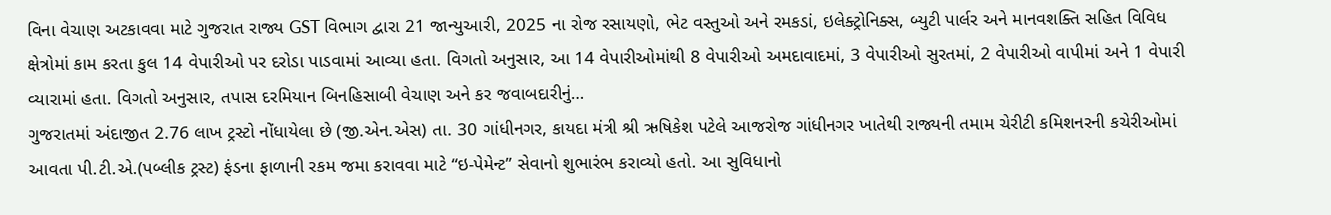વિના વેચાણ અટકાવવા માટે ગુજરાત રાજ્ય GST વિભાગ દ્વારા 21 જાન્યુઆરી, 2025 ના રોજ રસાયણો, ભેટ વસ્તુઓ અને રમકડાં, ઇલેક્ટ્રોનિક્સ, બ્યુટી પાર્લર અને માનવશક્તિ સહિત વિવિધ ક્ષેત્રોમાં કામ કરતા કુલ 14 વેપારીઓ પર દરોડા પાડવામાં આવ્યા હતા. વિગતો અનુસાર, આ 14 વેપારીઓમાંથી 8 વેપારીઓ અમદાવાદમાં, 3 વેપારીઓ સુરતમાં, 2 વેપારીઓ વાપીમાં અને 1 વેપારી વ્યારામાં હતા. વિગતો અનુસાર, તપાસ દરમિયાન બિનહિસાબી વેચાણ અને કર જવાબદારીનું…
ગુજરાતમાં અંદાજીત 2.76 લાખ ટ્રસ્ટો નોંધાયેલા છે (જી.એન.એસ) તા. 30 ગાંધીનગર, કાયદા મંત્રી શ્રી ઋષિકેશ પટેલે આજરોજ ગાંધીનગર ખાતેથી રાજ્યની તમામ ચેરીટી કમિશનરની કચેરીઓમાં આવતા પી.ટી.એ.(પબ્લીક ટ્રસ્ટ) ફંડના ફાળાની રકમ જમા કરાવવા માટે “ઇ-પેમેન્ટ” સેવાનો શુભારંભ કરાવ્યો હતો. આ સુવિધાનો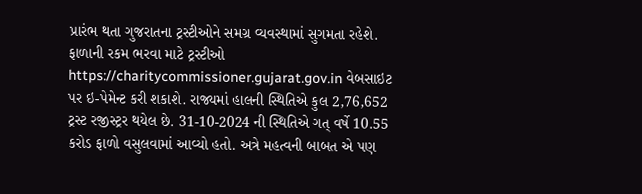પ્રારંભ થતા ગુજરાતના ટ્રસ્ટીઓને સમગ્ર વ્યવસ્થામાં સુગમતા રહેશે. ફાળાની રકમ ભરવા માટે ટ્રસ્ટીઓ https://charitycommissioner.gujarat.gov.in વેબસાઇટ પર ઇ-પેમેન્ટ કરી શકાશે. રાજ્યમાં હાલની સ્થિતિએ કુલ 2,76,652 ટ્રસ્ટ રજીસ્ટ્રર થયેલ છે. 31-10-2024 ની સ્થિતિએ ગત્ વર્ષે 10.55 કરોડ ફાળો વસુલવામાં આવ્યો હતો. અત્રે મહત્વની બાબત એ પણ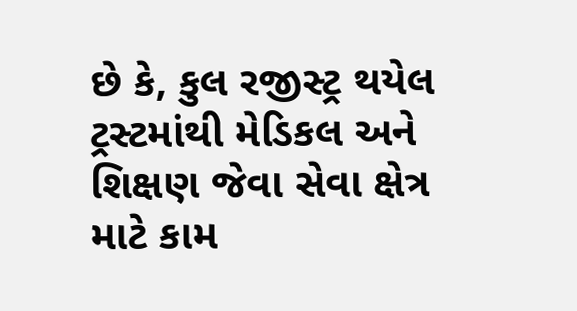છે કે, કુલ રજીસ્ટ્ર થયેલ ટ્રસ્ટમાંથી મેડિકલ અને શિક્ષણ જેવા સેવા ક્ષેત્ર માટે કામ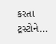કરતા ટ્રસ્ટોને…